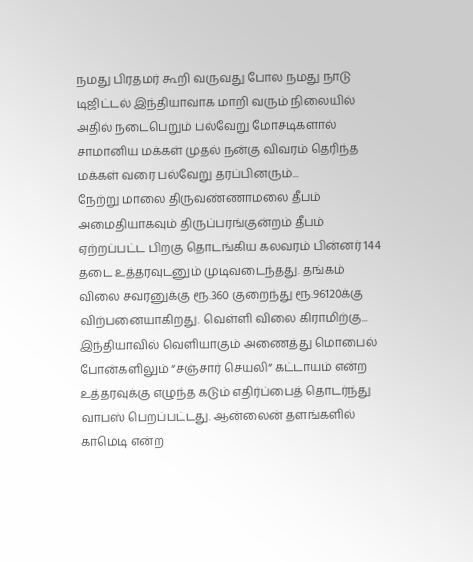நமது பிரதமர் கூறி வருவது போல நமது நாடு டிஜிட்டல் இந்தியாவாக மாறி வரும் நிலையில் அதில் நடைபெறும் பல்வேறு மோசடிகளால் சாமானிய மக்கள் முதல் நன்கு விவரம் தெரிந்த மக்கள் வரை பல்வேறு தரப்பினரும்...
நேற்று மாலை திருவண்ணாமலை தீபம் அமைதியாகவும் திருப்பரங்குன்றம் தீபம் ஏற்றப்பட்ட பிறகு தொடங்கிய கலவரம் பின்னர் 144 தடை உத்தரவுடனும் முடிவடைந்தது. தங்கம் விலை சவரனுக்கு ரூ.360 குறைந்து ரூ.96120க்கு விற்பனையாகிறது. வெள்ளி விலை கிராமிற்கு...
இந்தியாவில் வெளியாகும் அணைத்து மொபைல் போன்களிலும் “சஞ்சார் செயலி“ கட்டாயம் என்ற உத்தரவுக்கு எழுந்த கடும் எதிர்ப்பைத் தொடர்ந்து வாபஸ் பெறப்பட்டது. ஆன்லைன் தளங்களில் காமெடி என்ற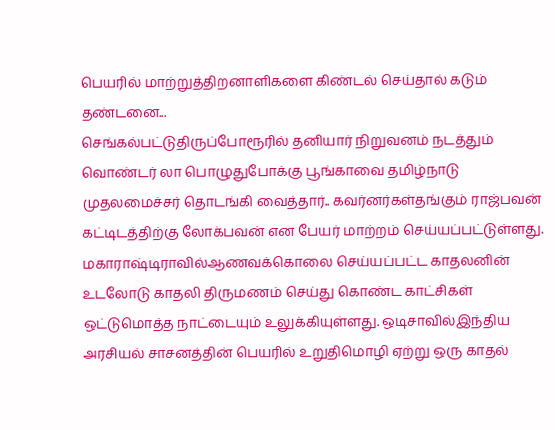பெயரில் மாற்றுத்திறனாளிகளை கிண்டல் செய்தால் கடும் தண்டனை...
செங்கல்பட்டுதிருப்போரூரில் தனியார் நிறுவனம் நடத்தும் வொண்டர் லா பொழுதுபோக்கு பூங்காவை தமிழ்நாடு முதலமைச்சர் தொடங்கி வைத்தார்.. கவர்னர்கள்தங்கும் ராஜ்பவன் கட்டிடத்திற்கு லோக்பவன் என பேயர் மாற்றம் செய்யப்பட்டுள்ளது. மகாராஷ்டிராவில்ஆணவக்கொலை செய்யப்பட்ட காதலனின் உடலோடு காதலி திருமணம் செய்து கொண்ட காட்சிகள் ஒட்டுமொத்த நாட்டையும் உலுக்கியுள்ளது. ஒடிசாவில்இந்திய அரசியல் சாசனத்தின் பெயரில் உறுதிமொழி ஏற்று ஒரு காதல்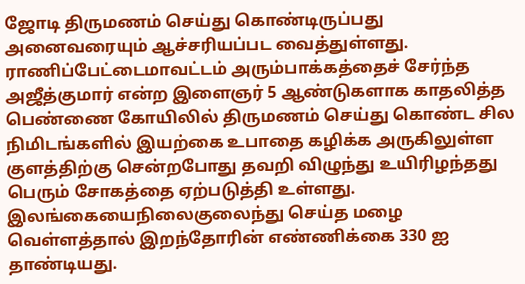ஜோடி திருமணம் செய்து கொண்டிருப்பது அனைவரையும் ஆச்சரியப்பட வைத்துள்ளது. ராணிப்பேட்டைமாவட்டம் அரும்பாக்கத்தைச் சேர்ந்த அஜீத்குமார் என்ற இளைஞர் 5 ஆண்டுகளாக காதலித்த பெண்ணை கோயிலில் திருமணம் செய்து கொண்ட சில நிமிடங்களில் இயற்கை உபாதை கழிக்க அருகிலுள்ள குளத்திற்கு சென்றபோது தவறி விழுந்து உயிரிழந்தது பெரும் சோகத்தை ஏற்படுத்தி உள்ளது. இலங்கையைநிலைகுலைந்து செய்த மழை வெள்ளத்தால் இறந்தோரின் எண்ணிக்கை 330 ஐ தாண்டியது.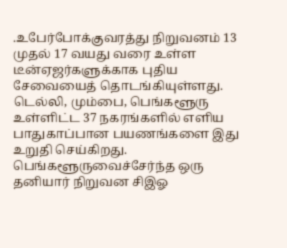.உபேர்போக்குவரத்து நிறுவனம் 13 முதல் 17 வயது வரை உள்ள டீன்ஏஜர்களுக்காக புதிய சேவையைத் தொடங்கியுள்ளது. டெல்லி, மும்பை, பெங்களூரு உள்ளிட்ட 37 நகரங்களில் எளிய பாதுகாப்பான பயணங்களை இது உறுதி செய்கிறது. பெங்களூருவைச்சேர்ந்த ஒரு தனியார் நிறுவன சிஇஓ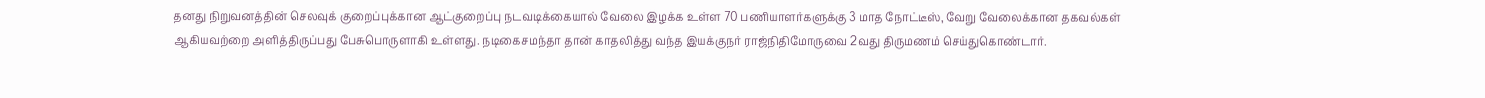தனது நிறுவனத்தின் செலவுக் குறைப்புக்கான ஆட்குறைப்பு நடவடிக்கையால் வேலை இழக்க உள்ள 70 பணியாளர்களுக்கு 3 மாத நோட்டீஸ், வேறு வேலைக்கான தகவல்கள் ஆகியவற்றை அளித்திருப்பது பேசுபொருளாகி உள்ளது. நடிகைசமந்தா தான் காதலித்து வந்த இயக்குநர் ராஜ்நிதிமோருவை 2வது திருமணம் செய்துகொண்டார்.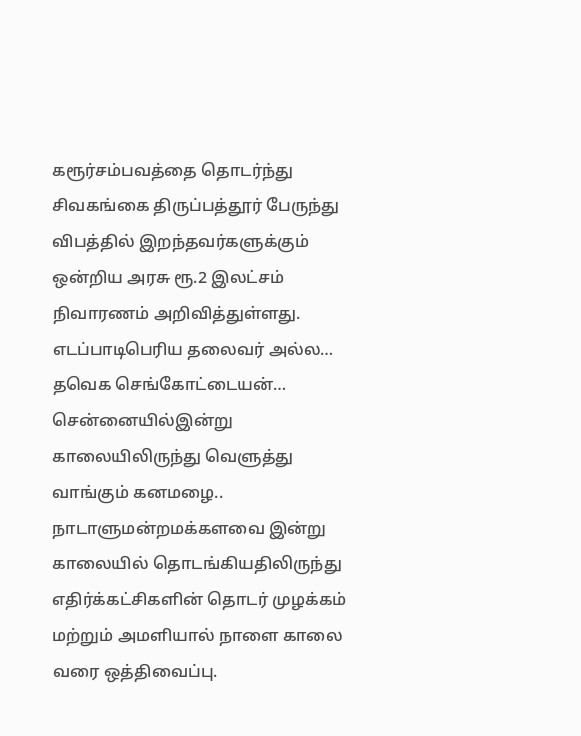கரூர்சம்பவத்தை தொடர்ந்து சிவகங்கை திருப்பத்தூர் பேருந்து விபத்தில் இறந்தவர்களுக்கும் ஒன்றிய அரசு ரூ.2 இலட்சம் நிவாரணம் அறிவித்துள்ளது. எடப்பாடிபெரிய தலைவர் அல்ல… தவெக செங்கோட்டையன்… சென்னையில்இன்று காலையிலிருந்து வெளுத்து வாங்கும் கனமழை.. நாடாளுமன்றமக்களவை இன்று காலையில் தொடங்கியதிலிருந்து எதிர்க்கட்சிகளின் தொடர் முழக்கம் மற்றும் அமளியால் நாளை காலை வரை ஒத்திவைப்பு.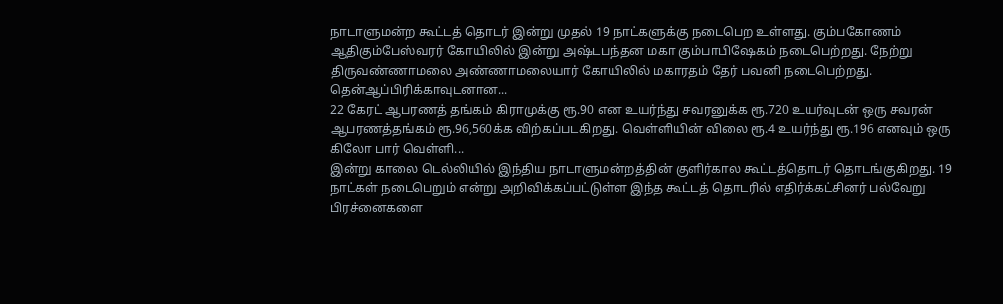நாடாளுமன்ற கூட்டத் தொடர் இன்று முதல் 19 நாட்களுக்கு நடைபெற உள்ளது. கும்பகோணம் ஆதிகும்பேஸ்வரர் கோயிலில் இன்று அஷ்டபந்தன மகா கும்பாபிஷேகம் நடைபெற்றது. நேற்று திருவண்ணாமலை அண்ணாமலையார் கோயிலில் மகாரதம் தேர் பவனி நடைபெற்றது. தென்ஆப்பிரிக்காவுடனான...
22 கேரட் ஆபரணத் தங்கம் கிராமுக்கு ரூ.90 என உயர்ந்து சவரனுக்க ரூ.720 உயர்வுடன் ஒரு சவரன் ஆபரணத்தங்கம் ரூ.96,560க்க விற்கப்படகிறது. வெள்ளியின் விலை ரூ.4 உயர்ந்து ரூ.196 எனவும் ஒரு கிலோ பார் வெள்ளி...
இன்று காலை டெல்லியில் இந்திய நாடாளுமன்றத்தின் குளிர்கால கூட்டத்தொடர் தொடங்குகிறது. 19 நாட்கள் நடைபெறும் என்று அறிவிக்கப்பட்டுள்ள இந்த கூட்டத் தொடரில் எதிர்க்கட்சினர் பல்வேறு பிரச்னைகளை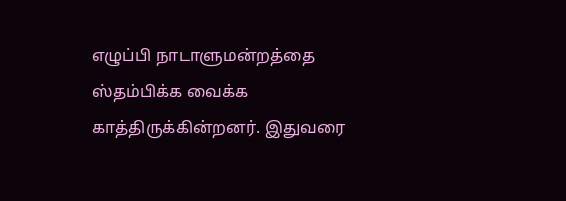எழுப்பி நாடாளுமன்றத்தை ஸ்தம்பிக்க வைக்க காத்திருக்கின்றனர். இதுவரை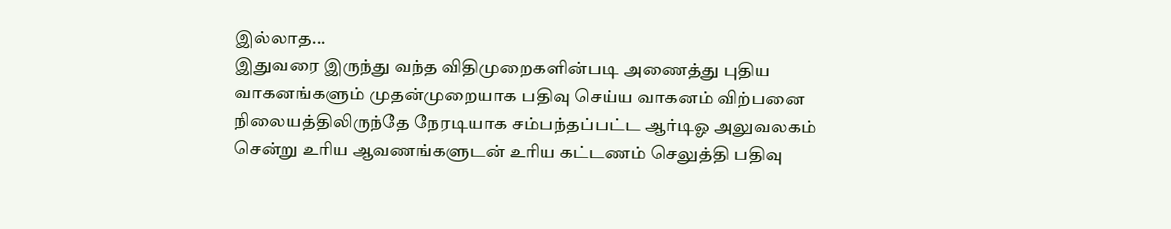இல்லாத...
இதுவரை இருந்து வந்த விதிமுறைகளின்படி அணைத்து புதிய வாகனங்களும் முதன்முறையாக பதிவு செய்ய வாகனம் விற்பனை நிலையத்திலிருந்தே நேரடியாக சம்பந்தப்பட்ட ஆர்டிஓ அலுவலகம் சென்று உரிய ஆவணங்களுடன் உரிய கட்டணம் செலுத்தி பதிவு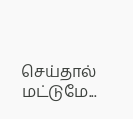செய்தால் மட்டுமே...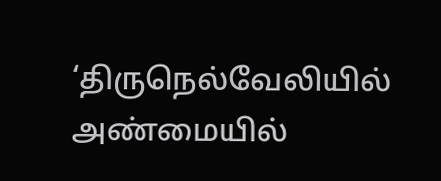‘திருநெல்வேலியில் அண்மையில்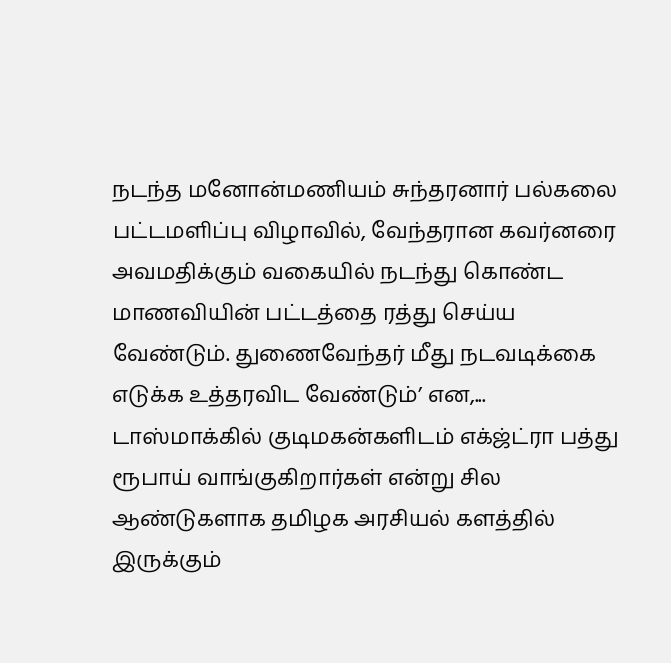நடந்த மனோன்மணியம் சுந்தரனார் பல்கலை பட்டமளிப்பு விழாவில், வேந்தரான கவர்னரை அவமதிக்கும் வகையில் நடந்து கொண்ட மாணவியின் பட்டத்தை ரத்து செய்ய வேண்டும். துணைவேந்தர் மீது நடவடிக்கை எடுக்க உத்தரவிட வேண்டும்’ என,...
டாஸ்மாக்கில் குடிமகன்களிடம் எக்ஜ்ட்ரா பத்து ரூபாய் வாங்குகிறார்கள் என்று சில ஆண்டுகளாக தமிழக அரசியல் களத்தில் இருக்கும்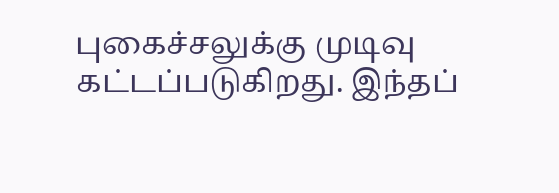புகைச்சலுக்கு முடிவு கட்டப்படுகிறது. இந்தப்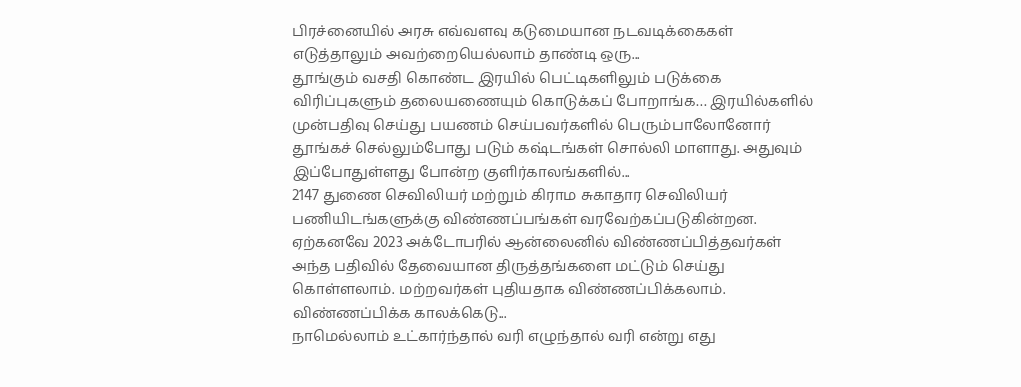பிரச்னையில் அரசு எவ்வளவு கடுமையான நடவடிக்கைகள் எடுத்தாலும் அவற்றையெல்லாம் தாண்டி ஒரு...
தூங்கும் வசதி கொண்ட இரயில் பெட்டிகளிலும் படுக்கை விரிப்புகளும் தலையணையும் கொடுக்கப் போறாங்க… இரயில்களில் முன்பதிவு செய்து பயணம் செய்பவர்களில் பெரும்பாலோனோர் தூங்கச் செல்லும்போது படும் கஷ்டங்கள் சொல்லி மாளாது. அதுவும் இப்போதுள்ளது போன்ற குளிர்காலங்களில்...
2147 துணை செவிலியர் மற்றும் கிராம சுகாதார செவிலியர் பணியிடங்களுக்கு விண்ணப்பங்கள் வரவேற்கப்படுகின்றன. ஏற்கனவே 2023 அக்டோபரில் ஆன்லைனில் விண்ணப்பித்தவர்கள் அந்த பதிவில் தேவையான திருத்தங்களை மட்டும் செய்து கொள்ளலாம். மற்றவர்கள் புதியதாக விண்ணப்பிக்கலாம். விண்ணப்பிக்க காலக்கெடு...
நாமெல்லாம் உட்கார்ந்தால் வரி எழுந்தால் வரி என்று எது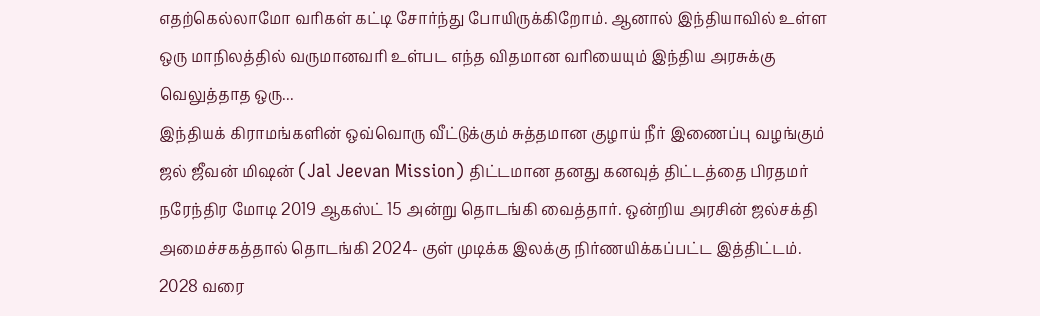எதற்கெல்லாமோ வரிகள் கட்டி சோர்ந்து போயிருக்கிறோம். ஆனால் இந்தியாவில் உள்ள ஒரு மாநிலத்தில் வருமானவரி உள்பட எந்த விதமான வரியையும் இந்திய அரசுக்கு வெலுத்தாத ஒரு...
இந்தியக் கிராமங்களின் ஒவ்வொரு வீட்டுக்கும் சுத்தமான குழாய் நீர் இணைப்பு வழங்கும் ஜல் ஜீவன் மிஷன் (Jal Jeevan Mission) திட்டமான தனது கனவுத் திட்டத்தை பிரதமர் நரேந்திர மோடி 2019 ஆகஸ்ட் 15 அன்று தொடங்கி வைத்தார். ஒன்றிய அரசின் ஜல்சக்தி அமைச்சகத்தால் தொடங்கி 2024- குள் முடிக்க இலக்கு நிர்ணயிக்கப்பட்ட இத்திட்டம். 2028 வரை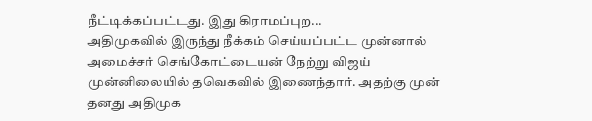நீட்டிக்கப்பட்டது. இது கிராமப்புற...
அதிமுகவில் இருந்து நீக்கம் செய்யப்பட்ட முன்னால் அமைச்சர் செங்கோட்டையன் நேற்று விஜய் முன்னிலையில் தவெகவில் இணைந்தார். அதற்கு முன் தனது அதிமுக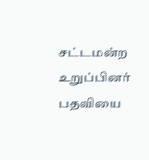சட்டமன்ற உறுப்பினர் பதவியை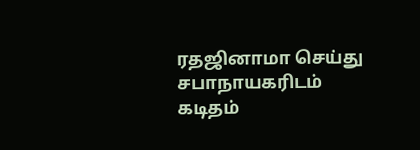ரதஜினாமா செய்து சபாநாயகரிடம் கடிதம்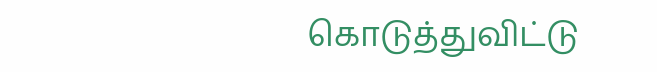கொடுத்துவிட்டு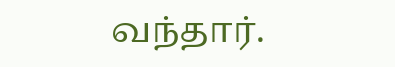வந்தார்.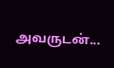அவருடன்...